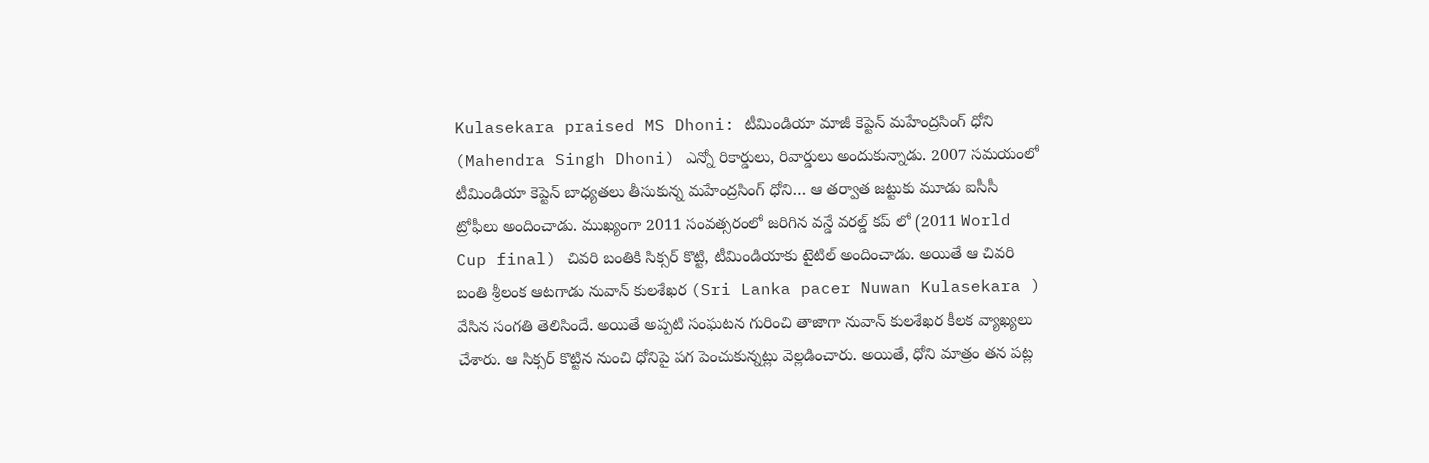Kulasekara praised MS Dhoni: టీమిండియా మాజీ కెప్టెన్ మహేంద్రసింగ్ ధోని (Mahendra Singh Dhoni) ఎన్నో రికార్డులు, రివార్డులు అందుకున్నాడు. 2007 సమయంలో టీమిండియా కెప్టెన్ బాధ్యతలు తీసుకున్న మహేంద్రసింగ్ ధోని… ఆ తర్వాత జట్టుకు మూడు ఐసీసీ ట్రోఫీలు అందించాడు. ముఖ్యంగా 2011 సంవత్సరంలో జరిగిన వన్డే వరల్డ్ కప్ లో (2011 World Cup final) చివరి బంతికి సిక్సర్ కొట్టి, టీమిండియాకు టైటిల్ అందించాడు. అయితే ఆ చివరి బంతి శ్రీలంక ఆటగాడు నువాన్ కులశేఖర (Sri Lanka pacer Nuwan Kulasekara ) వేసిన సంగతి తెలిసిందే. అయితే అప్పటి సంఘటన గురించి తాజాగా నువాన్ కులశేఖర కీలక వ్యాఖ్యలు చేశారు. ఆ సిక్సర్ కొట్టిన నుంచి ధోనిపై పగ పెంచుకున్నట్లు వెల్లడించారు. అయితే, ధోని మాత్రం తన పట్ల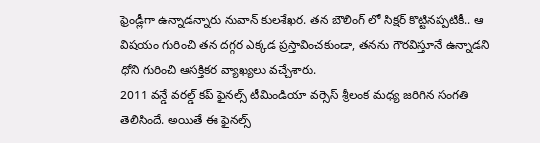ఫ్రెండ్లీగా ఉన్నాడన్నారు నువాన్ కులశేఖర. తన బౌలింగ్ లో సిక్షర్ కొట్టినప్పటికీ.. ఆ విషయం గురించి తన దగ్గర ఎక్కడ ప్రస్తావించకుండా, తనను గౌరవిస్తూనే ఉన్నాడని ధోని గురించి ఆసక్తికర వ్యాఖ్యలు వచ్చేశారు.
2011 వన్డే వరల్డ్ కప్ ఫైనల్స్ టీమిండియా వర్సెస్ శ్రీలంక మధ్య జరిగిన సంగతి తెలిసిందే. అయితే ఈ ఫైనల్స్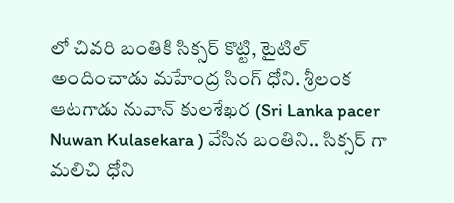లో చివరి బంతికి సిక్సర్ కొట్టి, టైటిల్ అందించాడు మహేంద్ర సింగ్ ధోని. శ్రీలంక ఆటగాడు నువాన్ కులశేఖర (Sri Lanka pacer Nuwan Kulasekara ) వేసిన బంతిని.. సిక్సర్ గా మలిచి ధోని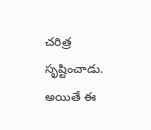చరిత్ర సృష్టించాడు. అయితే ఈ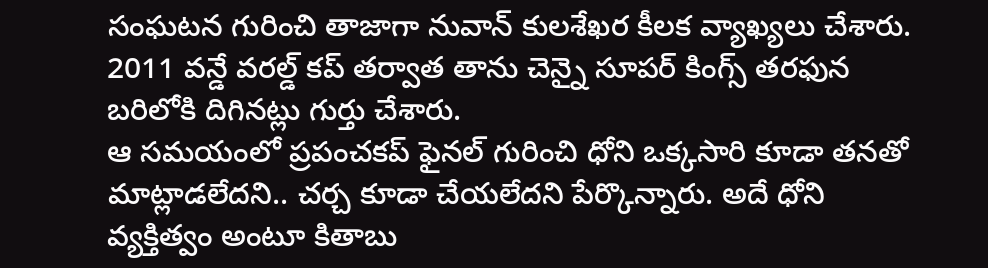సంఘటన గురించి తాజాగా నువాన్ కులశేఖర కీలక వ్యాఖ్యలు చేశారు. 2011 వన్డే వరల్డ్ కప్ తర్వాత తాను చెన్నై సూపర్ కింగ్స్ తరఫున బరిలోకి దిగినట్లు గుర్తు చేశారు.
ఆ సమయంలో ప్రపంచకప్ ఫైనల్ గురించి ధోని ఒక్కసారి కూడా తనతో మాట్లాడలేదని.. చర్చ కూడా చేయలేదని పేర్కొన్నారు. అదే ధోని వ్యక్తిత్వం అంటూ కితాబు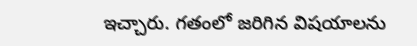ఇచ్చారు. గతంలో జరిగిన విషయాలను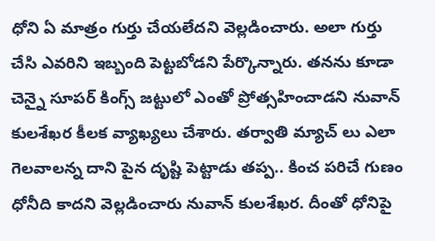ధోని ఏ మాత్రం గుర్తు చేయలేదని వెల్లడించారు. అలా గుర్తు చేసి ఎవరిని ఇబ్బంది పెట్టబోడని పేర్కొన్నారు. తనను కూడా చెన్నై సూపర్ కింగ్స్ జట్టులో ఎంతో ప్రోత్సహించాడని నువాన్ కులశేఖర కీలక వ్యాఖ్యలు చేశారు. తర్వాతి మ్యాచ్ లు ఎలా గెలవాలన్న దాని పైన దృష్టి పెట్టాడు తప్ప.. కించ పరిచే గుణం ధోనీది కాదని వెల్లడించారు నువాన్ కులశేఖర. దీంతో ధోనిపై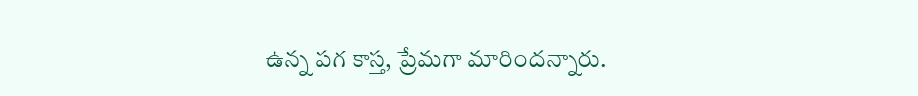ఉన్న పగ కాస్త, ప్రేమగా మారిందన్నారు.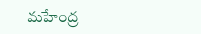మహేంద్ర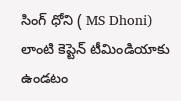సింగ్ ధోని ( MS Dhoni) లాంటి కెప్టెన్ టీమిండియాకు ఉండటం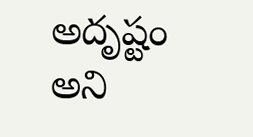అదృష్టం అని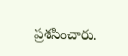ప్రశసించారు.